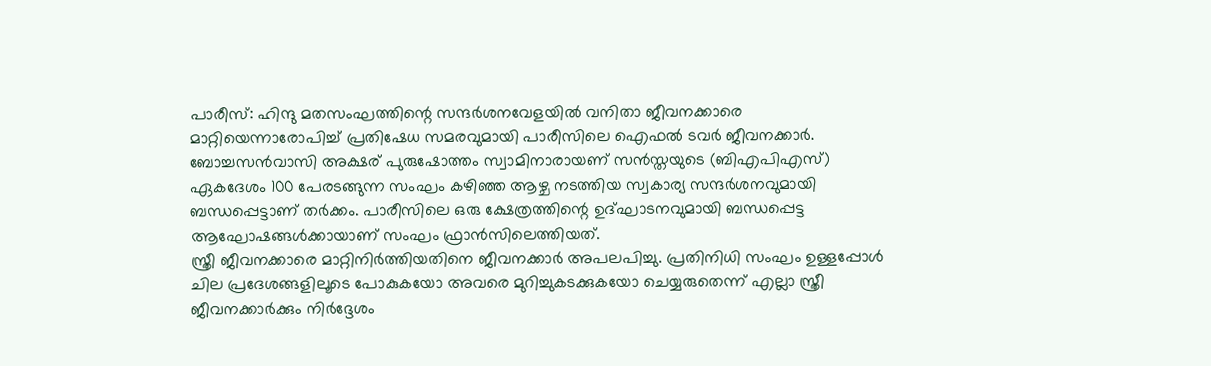പാരീസ്: ഹിന്ദു മതസംഘത്തിന്റെ സന്ദർശനവേളയിൽ വനിതാ ജീവനക്കാരെ മാറ്റിയെന്നാരോപിച്ച് പ്രതിഷേധ സമരവുമായി പാരീസിലെ ഐഫൽ ടവർ ജീവനക്കാർ. ബോച്ചസൻവാസി അക്ഷര് പുരുഷോത്തം സ്വാമിനാരായണ് സൻസ്തയുടെ (ബിഎപിഎസ്) ഏകദേശം 100 പേരടങ്ങുന്ന സംഘം കഴിഞ്ഞ ആഴ്ച നടത്തിയ സ്വകാര്യ സന്ദർശനവുമായി ബന്ധപ്പെട്ടാണ് തർക്കം. പാരീസിലെ ഒരു ക്ഷേത്രത്തിന്റെ ഉദ്ഘാടനവുമായി ബന്ധപ്പെട്ട ആഘോഷങ്ങൾക്കായാണ് സംഘം ഫ്രാൻസിലെത്തിയത്.
സ്ത്രീ ജീവനക്കാരെ മാറ്റിനിർത്തിയതിനെ ജീവനക്കാർ അപലപിച്ചു. പ്രതിനിധി സംഘം ഉള്ളപ്പോൾ ചില പ്രദേശങ്ങളിലൂടെ പോകുകയോ അവരെ മുറിച്ചുകടക്കുകയോ ചെയ്യരുതെന്ന് എല്ലാ സ്ത്രീ ജീവനക്കാർക്കും നിർദ്ദേശം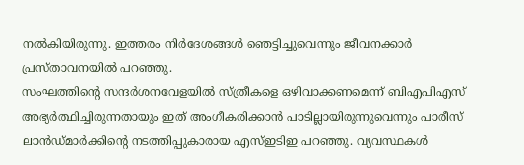നൽകിയിരുന്നു. ഇത്തരം നിർദേശങ്ങൾ ഞെട്ടിച്ചുവെന്നും ജീവനക്കാർ പ്രസ്താവനയിൽ പറഞ്ഞു.
സംഘത്തിന്റെ സന്ദർശനവേളയിൽ സ്ത്രീകളെ ഒഴിവാക്കണമെന്ന് ബിഎപിഎസ് അഭ്യർത്ഥിച്ചിരുന്നതായും ഇത് അംഗീകരിക്കാൻ പാടില്ലായിരുന്നുവെന്നും പാരീസ് ലാൻഡ്മാർക്കിന്റെ നടത്തിപ്പുകാരായ എസ്ഇടിഇ പറഞ്ഞു. വ്യവസ്ഥകൾ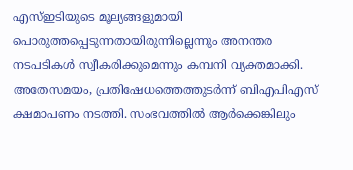എസ്ഇടിയുടെ മൂല്യങ്ങളുമായി പൊരുത്തപ്പെടുന്നതായിരുന്നില്ലെന്നും അനന്തര നടപടികൾ സ്വീകരിക്കുമെന്നും കമ്പനി വ്യക്തമാക്കി.
അതേസമയം, പ്രതിഷേധത്തെത്തുടർന്ന് ബിഎപിഎസ് ക്ഷമാപണം നടത്തി. സംഭവത്തിൽ ആർക്കെങ്കിലും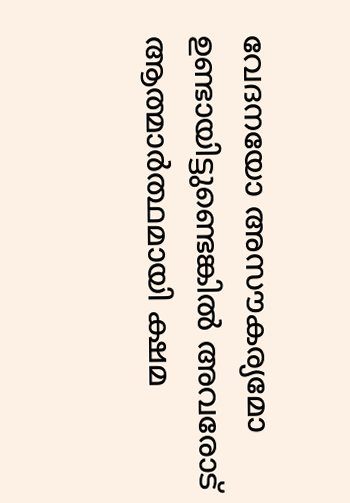വേദനയോ അസൗകര്യമോ ഉണ്ടായിട്ടുണ്ടെങ്കിൽ അവരോട് ആത്മാർത്ഥമായി ക്ഷമ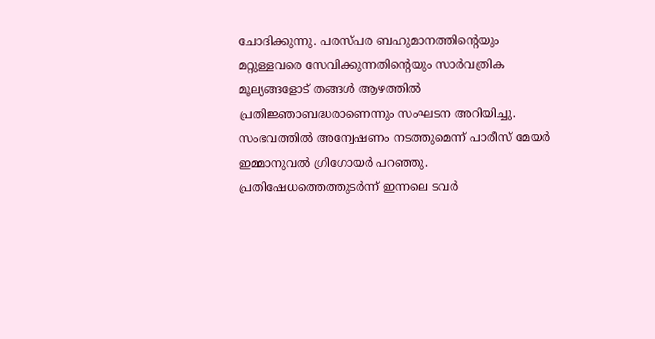ചോദിക്കുന്നു. പരസ്പര ബഹുമാനത്തിന്റെയും മറ്റുള്ളവരെ സേവിക്കുന്നതിന്റെയും സാർവത്രിക മൂല്യങ്ങളോട് തങ്ങൾ ആഴത്തിൽ പ്രതിജ്ഞാബദ്ധരാണെന്നും സംഘടന അറിയിച്ചു.
സംഭവത്തിൽ അന്വേഷണം നടത്തുമെന്ന് പാരീസ് മേയർ ഇമ്മാനുവൽ ഗ്രിഗോയർ പറഞ്ഞു. പ്രതിഷേധത്തെത്തുടർന്ന് ഇന്നലെ ടവർ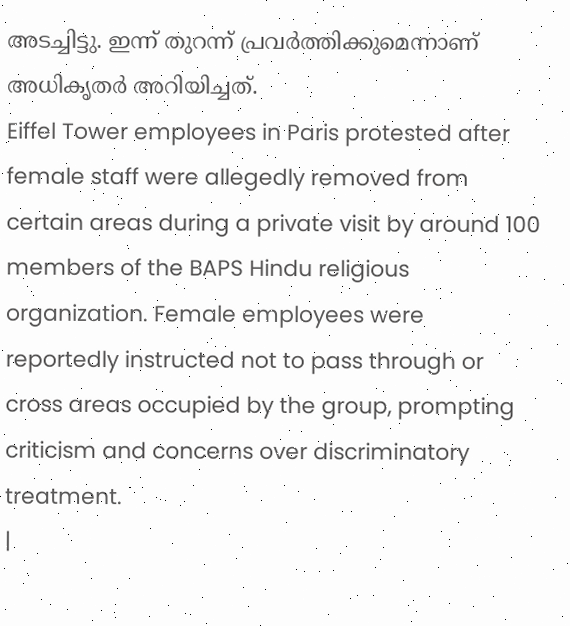അടച്ചിട്ടു. ഇന്ന് തുറന്ന് പ്രവർത്തിക്കുമെന്നാണ് അധികൃതർ അറിയിച്ചത്.
Eiffel Tower employees in Paris protested after female staff were allegedly removed from certain areas during a private visit by around 100 members of the BAPS Hindu religious organization. Female employees were reportedly instructed not to pass through or cross areas occupied by the group, prompting criticism and concerns over discriminatory treatment.
|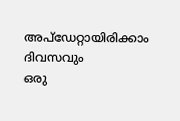അപ്ഡേറ്റായിരിക്കാം ദിവസവും
ഒരു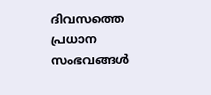ദിവസത്തെ പ്രധാന സംഭവങ്ങൾ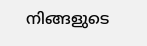നിങ്ങളുടെ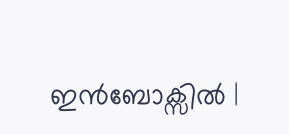ഇൻബോക്സിൽ |